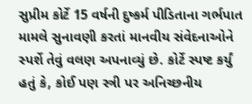સુપ્રીમ કોર્ટે 15 વર્ષની દુષ્કર્મ પીડિતાના ગર્ભપાત મામલે સુનાવણી કરતાં માનવીય સંવેદનાઓને સ્પર્શે તેવું વલણ અપનાવ્યું છે. કોર્ટે સ્પષ્ટ કર્યું હતું કે, કોઈ પણ સ્ત્રી પર અનિચ્છનીય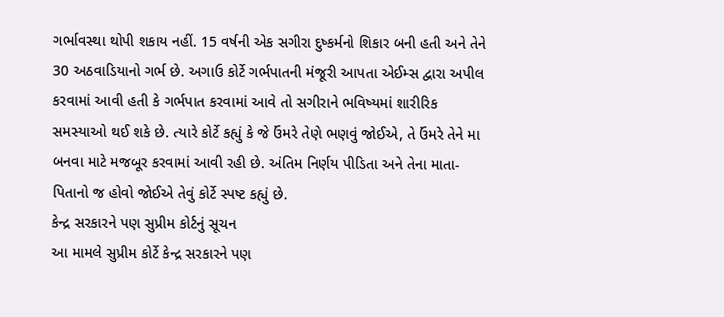ગર્ભાવસ્થા થોપી શકાય નહીં. 15 વર્ષની એક સગીરા દુષ્કર્મનો શિકાર બની હતી અને તેને 30 અઠવાડિયાનો ગર્ભ છે. અગાઉ કોર્ટે ગર્ભપાતની મંજૂરી આપતા એઈમ્સ દ્વારા અપીલ કરવામાં આવી હતી કે ગર્ભપાત કરવામાં આવે તો સગીરાને ભવિષ્યમાં શારીરિક સમસ્યાઓ થઈ શકે છે. ત્યારે કોર્ટે કહ્યું કે જે ઉંમરે તેણે ભણવું જોઈએ, તે ઉંમરે તેને મા બનવા માટે મજબૂર કરવામાં આવી રહી છે. અંતિમ નિર્ણય પીડિતા અને તેના માતા-પિતાનો જ હોવો જોઈએ તેવું કોર્ટે સ્પષ્ટ કહ્યું છે.
કેન્દ્ર સરકારને પણ સુપ્રીમ કોર્ટનું સૂચન
આ મામલે સુપ્રીમ કોર્ટે કેન્દ્ર સરકારને પણ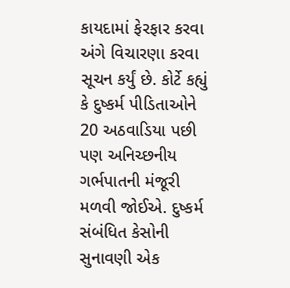કાયદામાં ફેરફાર કરવા અંગે વિચારણા કરવા સૂચન કર્યું છે. કોર્ટે કહ્યું કે દુષ્કર્મ પીડિતાઓને 20 અઠવાડિયા પછી પણ અનિચ્છનીય ગર્ભપાતની મંજૂરી મળવી જોઈએ. દુષ્કર્મ સંબંધિત કેસોની સુનાવણી એક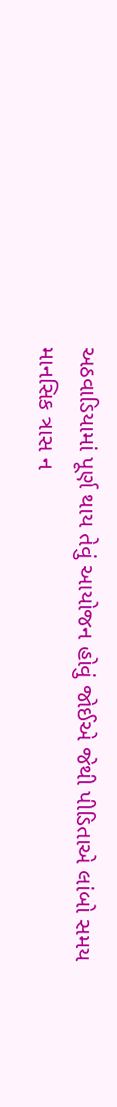અઠવાડિયામાં પૂર્ણ થાય તેવું આયોજન હોવું જોઈએ જેથી પીડિતાએ લાંબો સમય માનસિક ત્રાસ ન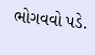ભોગવવો પડે.